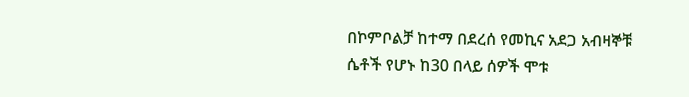በኮምቦልቻ ከተማ በደረሰ የመኪና አደጋ አብዛኞቹ ሴቶች የሆኑ ከ30 በላይ ሰዎች ሞቱ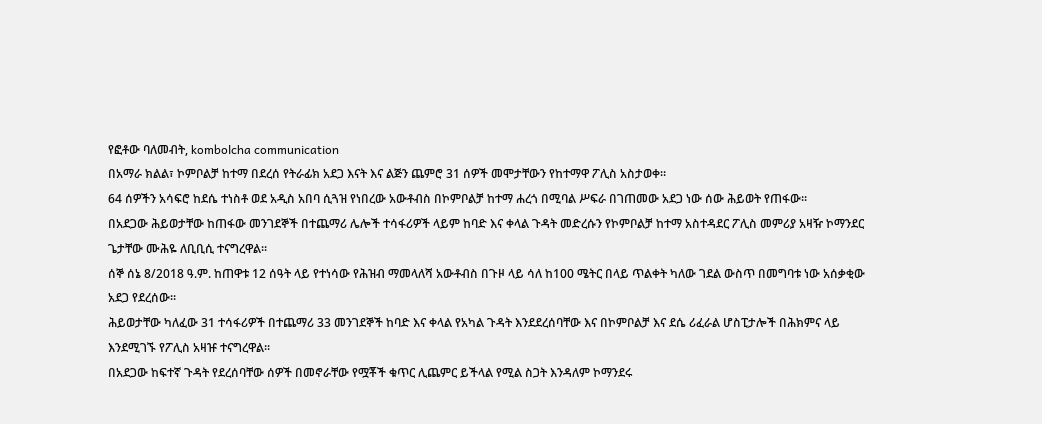የፎቶው ባለመብት, kombolcha communication
በአማራ ክልል፣ ኮምቦልቻ ከተማ በደረሰ የትራፊክ አደጋ እናት እና ልጅን ጨምሮ 31 ሰዎች መሞታቸውን የከተማዋ ፖሊስ አስታወቀ።
64 ሰዎችን አሳፍሮ ከደሴ ተነስቶ ወደ አዲስ አበባ ሲጓዝ የነበረው አውቶብስ በኮምቦልቻ ከተማ ሐረጎ በሚባል ሥፍራ በገጠመው አደጋ ነው ሰው ሕይወት የጠፋው።
በአደጋው ሕይወታቸው ከጠፋው መንገደኞች በተጨማሪ ሌሎች ተሳፋሪዎች ላይም ከባድ እና ቀላል ጉዳት መድረሱን የኮምቦልቻ ከተማ አስተዳደር ፖሊስ መምሪያ አዛዥ ኮማንደር ጌታቸው ሙሕዬ ለቢቢሲ ተናግረዋል።
ሰኞ ሰኔ 8/2018 ዓ.ም. ከጠዋቱ 12 ሰዓት ላይ የተነሳው የሕዝብ ማመላለሻ አውቶብስ በጉዞ ላይ ሳለ ከ100 ሜትር በላይ ጥልቀት ካለው ገደል ውስጥ በመግባቱ ነው አሰቃቂው አደጋ የደረሰው።
ሕይወታቸው ካለፈው 31 ተሳፋሪዎች በተጨማሪ 33 መንገደኞች ከባድ እና ቀላል የአካል ጉዳት እንደደረሰባቸው እና በኮምቦልቻ እና ደሴ ሪፈራል ሆስፒታሎች በሕክምና ላይ እንደሚገኙ የፖሊስ አዛዡ ተናግረዋል።
በአደጋው ከፍተኛ ጉዳት የደረሰባቸው ሰዎች በመኖራቸው የሟቾች ቁጥር ሊጨምር ይችላል የሚል ስጋት እንዳለም ኮማንደሩ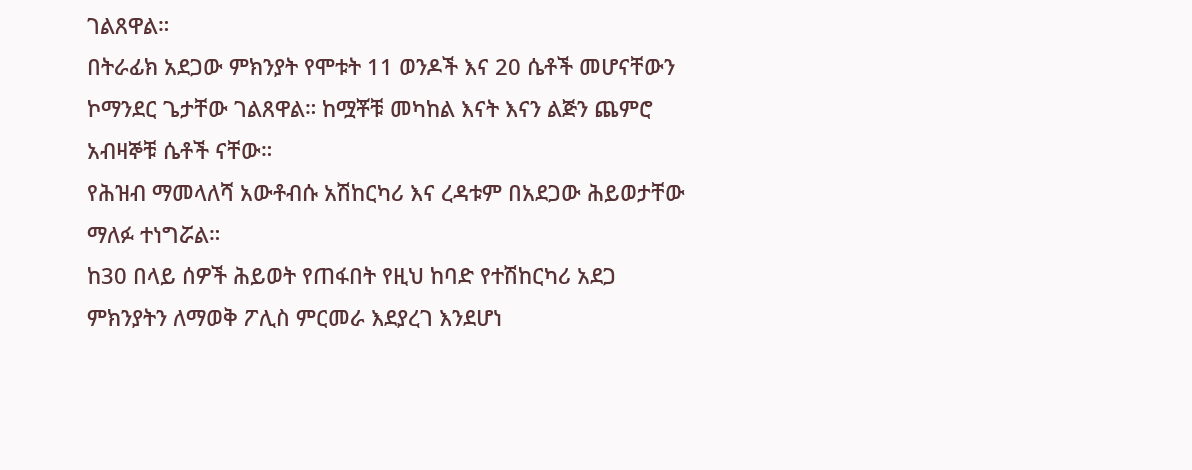ገልጸዋል።
በትራፊክ አደጋው ምክንያት የሞቱት 11 ወንዶች እና 20 ሴቶች መሆናቸውን ኮማንደር ጌታቸው ገልጸዋል። ከሟቾቹ መካከል እናት እናን ልጅን ጨምሮ አብዛኞቹ ሴቶች ናቸው።
የሕዝብ ማመላለሻ አውቶብሱ አሽከርካሪ እና ረዳቱም በአደጋው ሕይወታቸው ማለፉ ተነግሯል።
ከ30 በላይ ሰዎች ሕይወት የጠፋበት የዚህ ከባድ የተሽከርካሪ አደጋ ምክንያትን ለማወቅ ፖሊስ ምርመራ እደያረገ እንደሆነ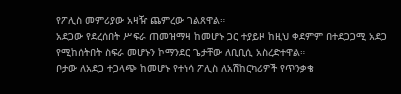የፖሊስ መምሪያው አዛዥ ጨምረው ገልጸዋል።
አደጋው የደረሰበት ሥፍራ ጠመዝማዛ ከመሆኑ ጋር ተያይዞ ከዚህ ቀደምም በተደጋጋሚ አደጋ የሚከሰትበት ስፍራ መሆኑን ኮማንደር ጌታቸው ለቢቢሲ አስረድተዋል።
ቦታው ለአደጋ ተጋላጭ ከመሆኑ የተነሳ ፖሊስ ለአሽከርካሪዎች የጥንቃቄ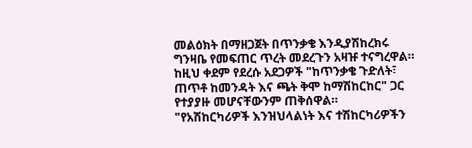መልዕክት በማዘጋጀት በጥንቃቄ እንዲያሽከረክሩ ግንዛቤ የመፍጠር ጥረት መደረጉን አዛዡ ተናግረዋል።
ከዚህ ቀደም የደረሱ አደጋዎች "ከጥንቃቄ ጉድለት፣ ጠጥቶ ከመንዳት እና ጫት ቅሞ ከማሽከርከር" ጋር የተያያዙ መሆናቸውንም ጠቅሰዋል።
"የአሽከርካሪዎች እንዝህላልነት እና ተሽከርካሪዎችን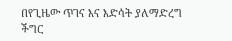በየጊዜው ጥገና እና እድሳት ያለማድረግ ችግር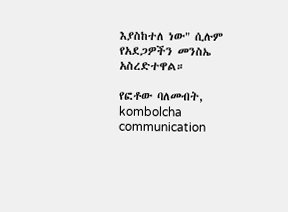እያስከተለ ነው" ሲሉም የአደጋዎችን መንስኤ አስረድተዋል።

የፎቶው ባለመብት, kombolcha communication